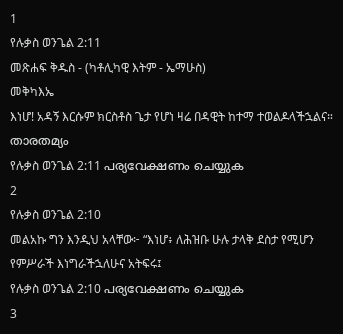1
የሉቃስ ወንጌል 2:11
መጽሐፍ ቅዱስ - (ካቶሊካዊ እትም - ኤማሁስ)
መቅካእኤ
እነሆ! አዳኝ እርሱም ክርስቶስ ጌታ የሆነ ዛሬ በዳዊት ከተማ ተወልዶላችኋልና።
താരതമ്യം
የሉቃስ ወንጌል 2:11 പര്യവേക്ഷണം ചെയ്യുക
2
የሉቃስ ወንጌል 2:10
መልአኩ ግን እንዲህ አላቸው፦ “እነሆ፥ ለሕዝቡ ሁሉ ታላቅ ደስታ የሚሆን የምሥራች እነግራችኋለሁና አትፍሩ፤
የሉቃስ ወንጌል 2:10 പര്യവേക്ഷണം ചെയ്യുക
3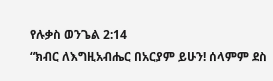የሉቃስ ወንጌል 2:14
“ክብር ለእግዚአብሔር በአርያም ይሁን! ሰላምም ደስ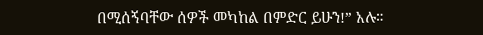በሚሰኝባቸው ሰዎች መካከል በምድር ይሁን!” አሉ።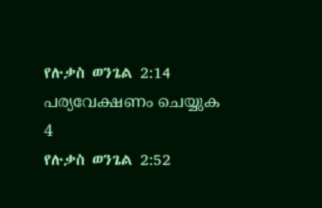የሉቃስ ወንጌል 2:14 പര്യവേക്ഷണം ചെയ്യുക
4
የሉቃስ ወንጌል 2:52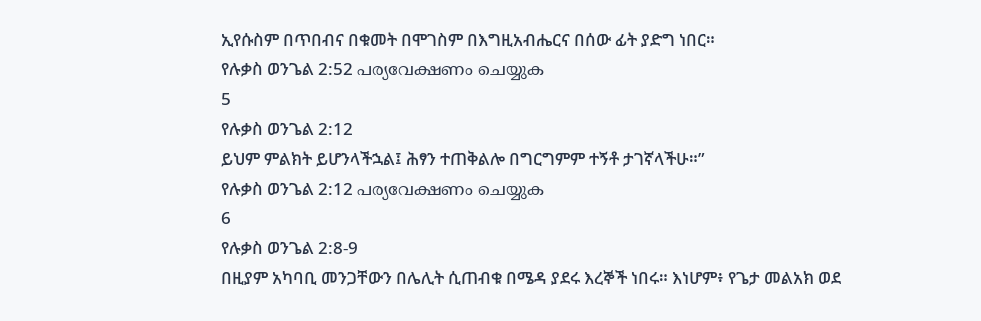ኢየሱስም በጥበብና በቁመት በሞገስም በእግዚአብሔርና በሰው ፊት ያድግ ነበር።
የሉቃስ ወንጌል 2:52 പര്യവേക്ഷണം ചെയ്യുക
5
የሉቃስ ወንጌል 2:12
ይህም ምልክት ይሆንላችኋል፤ ሕፃን ተጠቅልሎ በግርግምም ተኝቶ ታገኛላችሁ።”
የሉቃስ ወንጌል 2:12 പര്യവേക്ഷണം ചെയ്യുക
6
የሉቃስ ወንጌል 2:8-9
በዚያም አካባቢ መንጋቸውን በሌሊት ሲጠብቁ በሜዳ ያደሩ እረኞች ነበሩ። እነሆም፥ የጌታ መልአክ ወደ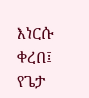እነርሱ ቀረበ፤ የጌታ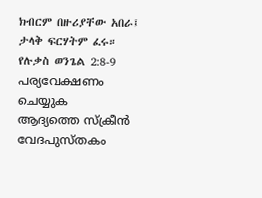ክብርም በዙሪያቸው አበራ፤ ታላቅ ፍርሃትም ፈሩ።
የሉቃስ ወንጌል 2:8-9 പര്യവേക്ഷണം ചെയ്യുക
ആദ്യത്തെ സ്ക്രീൻ
വേദപുസ്തകം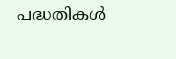പദ്ധതികൾ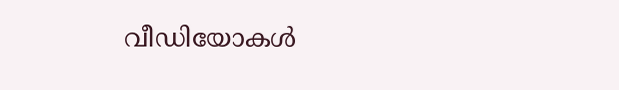വീഡിയോകൾ